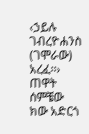‹ኃይሉ ገብረዮሐንስ (ገሞራው) አረፈ፡፡› ጠዋት ሰምቼው ክው አድርጎ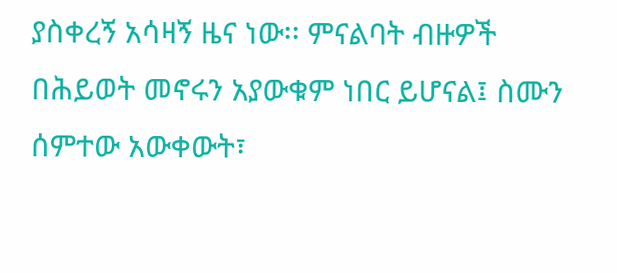ያስቀረኝ አሳዛኝ ዜና ነው፡፡ ምናልባት ብዙዎች በሕይወት መኖሩን አያውቁም ነበር ይሆናል፤ ስሙን ሰምተው አውቀውት፣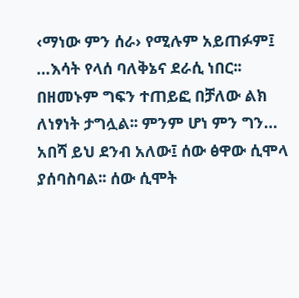‹ማነው ምን ሰራ› የሚሉም አይጠፉም፤ …እሳት የላሰ ባለቅኔና ደራሲ ነበር፡፡ በዘመኑም ግፍን ተጠይፎ በቻለው ልክ ለነፃነት ታግሏል፡፡ ምንም ሆነ ምን ግን… አበሻ ይህ ደንብ አለው፤ ሰው ፅዋው ሲሞላ ያሰባስባል፡፡ ሰው ሲሞት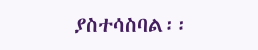ያስተሳስባል፡፡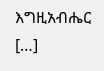እግዚአብሔር […]